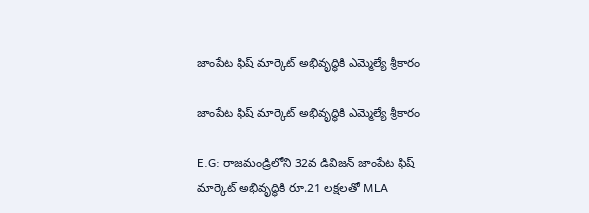జాంపేట ఫిష్ మార్కెట్ అభివృద్ధికి ఎమ్మెల్యే శ్రీకారం

జాంపేట ఫిష్ మార్కెట్ అభివృద్ధికి ఎమ్మెల్యే శ్రీకారం

E.G: రాజమండ్రిలోని 32వ డివిజన్ జాంపేట ఫిష్ మార్కెట్ అభివృద్ధికి రూ.21 లక్షలతో MLA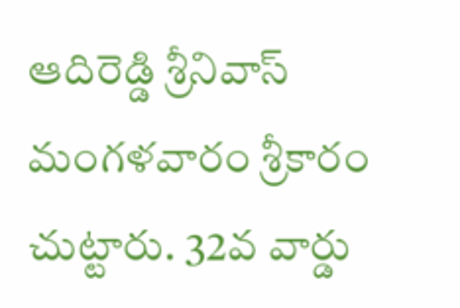ఆదిరెడ్డి శ్రీనివాస్ మంగళవారం శ్రీకారం చుట్టారు. 32వ వార్డు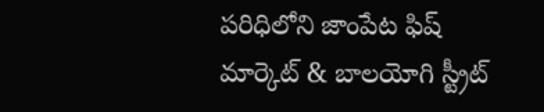పరిధిలోని జాంపేట ఫిష్ మార్కెట్ & బాలయోగి స్ట్రీట్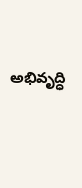అభివృద్ధి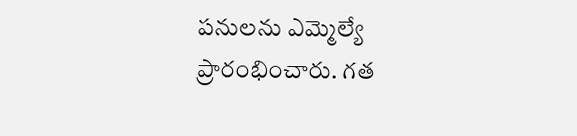పనులను ఎమ్మెల్యే ప్రారంభించారు. గత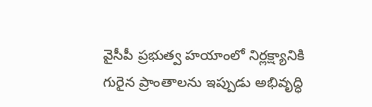వైసీపీ ప్రభుత్వ హయాంలో నిర్లక్ష్యానికి గురైన ప్రాంతాలను ఇప్పుడు అభివృద్ధి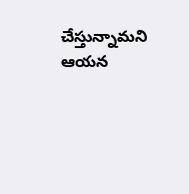చేస్తున్నామని ఆయన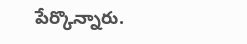పేర్కొన్నారు.